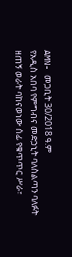AMN- መጋቢት 30/2018 ዓ.ም
የአዲስ አበባ የምግብና መድኃኒት ባለስልጣን ባለፉት ዘጠኝ ወራት ባከናወነው ሰፊ የቁጥጥር ሥራ፣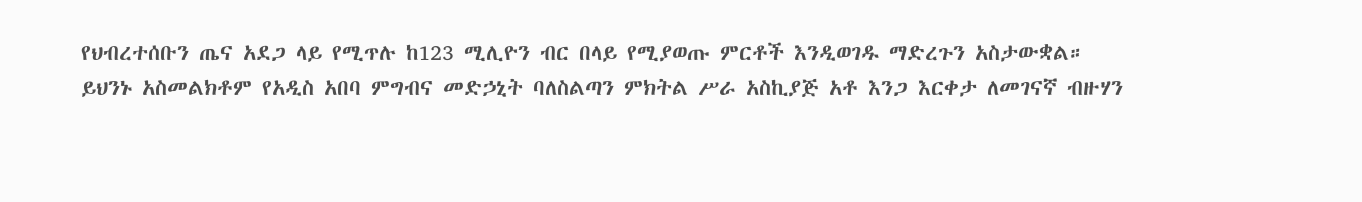የህብረተሰቡን ጤና አደጋ ላይ የሚጥሉ ከ123 ሚሊዮን ብር በላይ የሚያወጡ ምርቶች እንዲወገዱ ማድረጉን አስታውቋል።
ይህንኑ አስመልክቶም የአዲስ አበባ ምግብና መድኃኒት ባለስልጣን ምክትል ሥራ አስኪያጅ አቶ እንጋ እርቀታ ለመገናኛ ብዙሃን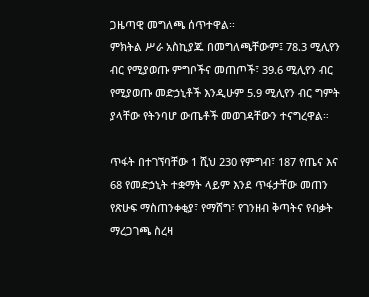ጋዜጣዊ መግለጫ ሰጥተዋል፡፡
ምክትል ሥራ አስኪያጁ በመግለጫቸውም፤ 78.3 ሚሊየን ብር የሚያወጡ ምግቦችና መጠጦች፣ 39.6 ሚሊየን ብር የሚያወጡ መድኃኒቶች እንዲሁም 5.9 ሚሊየን ብር ግምት ያላቸው የትንባሆ ውጤቶች መወገዳቸውን ተናግረዋል።

ጥፋት በተገኘባቸው 1 ሺህ 230 የምግብ፣ 187 የጤና እና 68 የመድኃኒት ተቋማት ላይም እንደ ጥፋታቸው መጠን የጽሁፍ ማስጠንቀቂያ፣ የማሸግ፣ የገንዘብ ቅጣትና የብቃት ማረጋገጫ ስረዛ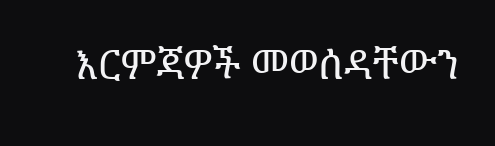እርምጃዎች መወሰዳቸውን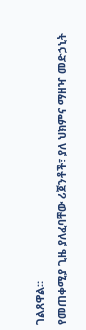ገልጸዋል።
የመጠቀሚያ ጊዜ ያለፈባቸው ሪጀንቶች፣ ያለ ህክምና ማዘዣ መድኃኒት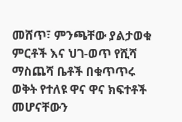መሸጥ፣ ምንጫቸው ያልታወቁ ምርቶች እና ህገ-ወጥ የሺሻ ማስጨሻ ቤቶች በቁጥጥሩ ወቅት የተለዩ ዋና ዋና ክፍተቶች መሆናቸውን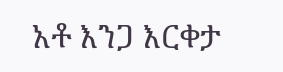አቶ እንጋ እርቀታ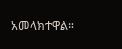አመላክተዋል።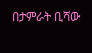በታምራት ቢሻው